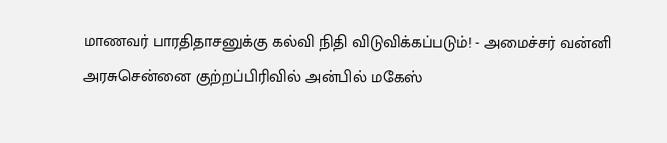மாணவர் பாரதிதாசனுக்கு கல்வி நிதி விடுவிக்கப்படும்! - அமைச்சர் வன்னி அரசுசென்னை குற்றப்பிரிவில் அன்பில் மகேஸ்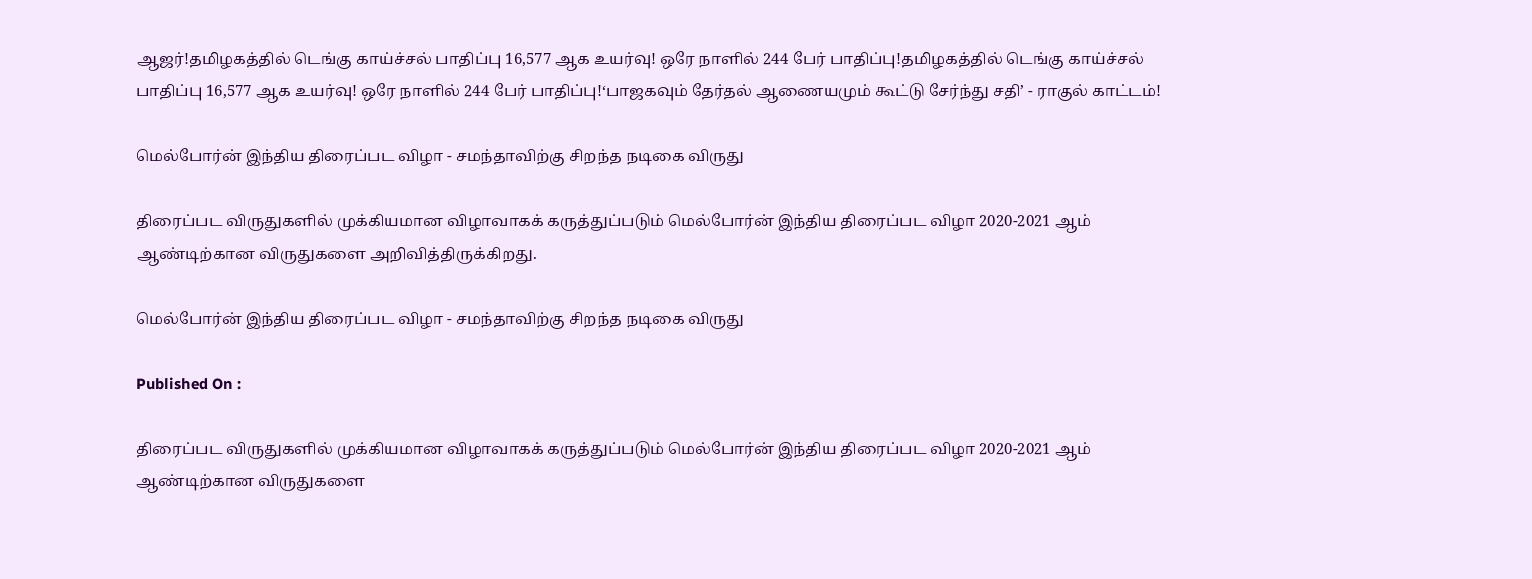ஆஜர்!தமிழகத்தில் டெங்கு காய்ச்சல் பாதிப்பு 16,577 ஆக உயர்வு! ஒரே நாளில் 244 பேர் பாதிப்பு!தமிழகத்தில் டெங்கு காய்ச்சல் பாதிப்பு 16,577 ஆக உயர்வு! ஒரே நாளில் 244 பேர் பாதிப்பு!‘பாஜகவும் தேர்தல் ஆணையமும் கூட்டு சேர்ந்து சதி’ - ராகுல் காட்டம்!

மெல்போர்ன் இந்திய திரைப்பட விழா - சமந்தாவிற்கு சிறந்த நடிகை விருது

திரைப்பட விருதுகளில் முக்கியமான விழாவாகக் கருத்துப்படும் மெல்போர்ன் இந்திய திரைப்பட விழா 2020-2021 ஆம் ஆண்டிற்கான விருதுகளை அறிவித்திருக்கிறது.

மெல்போர்ன் இந்திய திரைப்பட விழா - சமந்தாவிற்கு சிறந்த நடிகை விருது

Published On :

திரைப்பட விருதுகளில் முக்கியமான விழாவாகக் கருத்துப்படும் மெல்போர்ன் இந்திய திரைப்பட விழா 2020-2021 ஆம் ஆண்டிற்கான விருதுகளை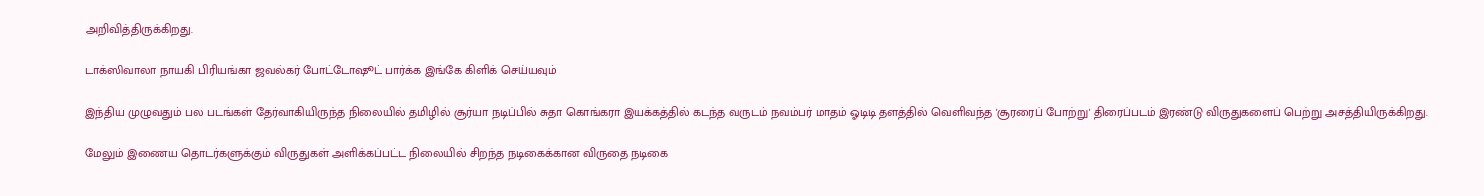அறிவித்திருக்கிறது.

டாக்ஸிவாலா நாயகி பிரியங்கா ஜவல்கர் போட்டோஷூட் பார்க்க இங்கே கிளிக் செய்யவும்

இந்திய முழுவதும் பல படங்கள் தேர்வாகியிருந்த நிலையில் தமிழில் சூர்யா நடிப்பில் சுதா கொங்கரா இயக்கத்தில் கடந்த வருடம் நவம்பர் மாதம் ஓடிடி தளத்தில் வெளிவந்த 'சூரரைப் போற்று' திரைப்படம் இரண்டு விருதுகளைப் பெற்று அசத்தியிருக்கிறது.

மேலும் இணைய தொடர்களுக்கும் விருதுகள் அளிக்கப்பட்ட நிலையில் சிறந்த நடிகைக்கான விருதை நடிகை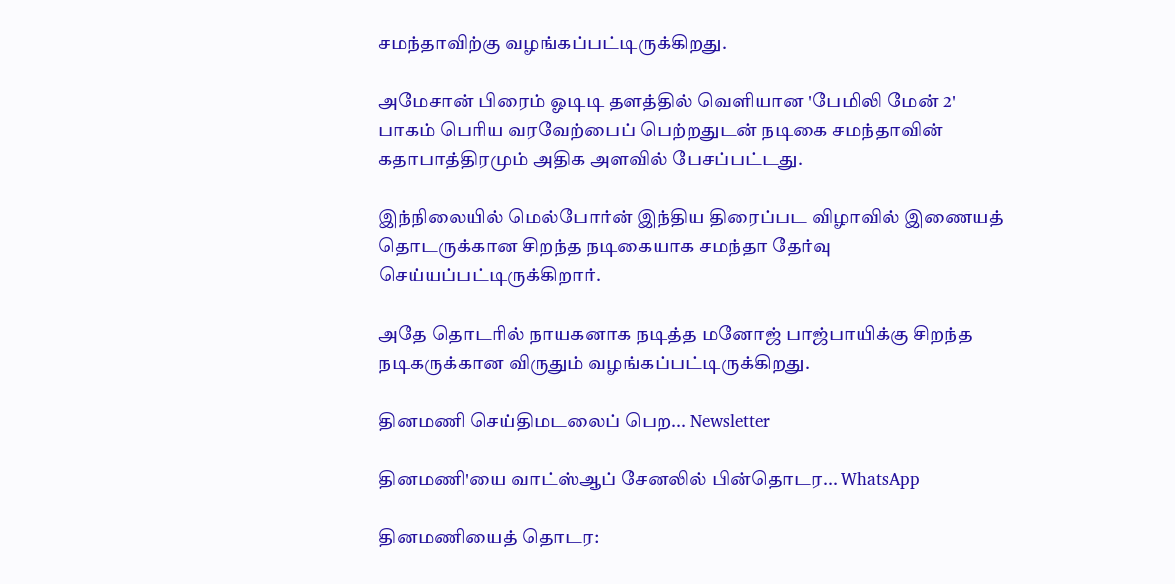சமந்தாவிற்கு வழங்கப்பட்டிருக்கிறது.

அமேசான் பிரைம் ஓடிடி தளத்தில் வெளியான 'பேமிலி மேன் 2' பாகம் பெரிய வரவேற்பைப் பெற்றதுடன் நடிகை சமந்தாவின் கதாபாத்திரமும் அதிக அளவில் பேசப்பட்டது.

இந்நிலையில் மெல்போர்ன் இந்திய திரைப்பட விழாவில் இணையத் தொடருக்கான சிறந்த நடிகையாக சமந்தா தேர்வு செய்யப்பட்டிருக்கிறார்.

அதே தொடரில் நாயகனாக நடித்த மனோஜ் பாஜ்பாயிக்கு சிறந்த நடிகருக்கான விருதும் வழங்கப்பட்டிருக்கிறது.

தினமணி செய்திமடலைப் பெற... Newsletter

தினமணி'யை வாட்ஸ்ஆப் சேனலில் பின்தொடர... WhatsApp

தினமணியைத் தொடர: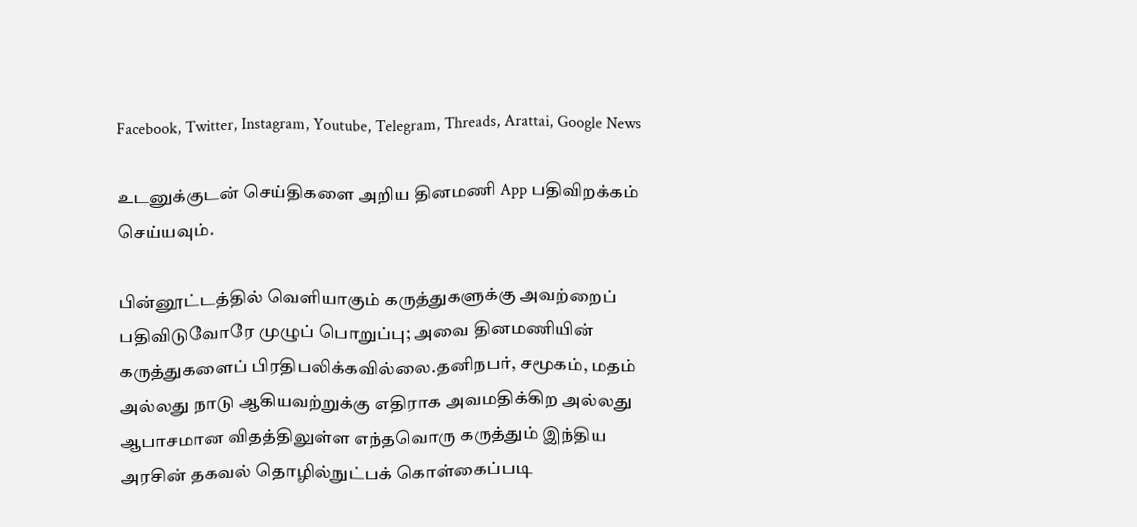Facebook, Twitter, Instagram, Youtube, Telegram, Threads, Arattai, Google News

உடனுக்குடன் செய்திகளை அறிய தினமணி App பதிவிறக்கம் செய்யவும்.

பின்னூட்டத்தில் வெளியாகும் கருத்துகளுக்கு அவற்றைப் பதிவிடுவோரே முழுப் பொறுப்பு; அவை தினமணியின் கருத்துகளைப் பிரதிபலிக்கவில்லை.தனிநபர், சமூகம், மதம் அல்லது நாடு ஆகியவற்றுக்கு எதிராக அவமதிக்கிற அல்லது ஆபாசமான விதத்திலுள்ள எந்தவொரு கருத்தும் இந்திய அரசின் தகவல் தொழில்நுட்பக் கொள்கைப்படி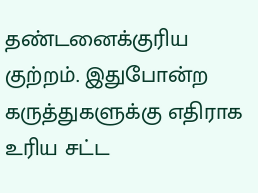தண்டனைக்குரிய குற்றம். இதுபோன்ற கருத்துகளுக்கு எதிராக உரிய சட்ட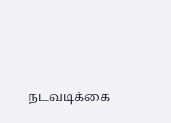நடவடிக்கை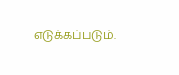எடுக்கப்படும்.